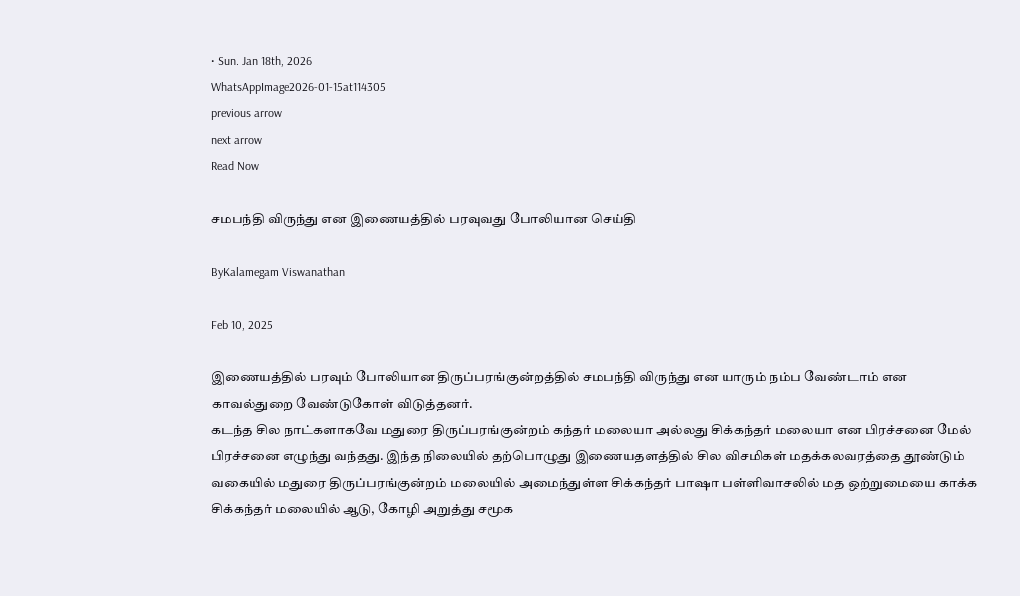• Sun. Jan 18th, 2026
WhatsAppImage2026-01-15at114305
previous arrow
next arrow
Read Now

சமபந்தி விருந்து என இணையத்தில் பரவுவது போலியான செய்தி

ByKalamegam Viswanathan

Feb 10, 2025

இணையத்தில் பரவும் போலியான திருப்பரங்குன்றத்தில் சமபந்தி விருந்து என யாரும் நம்ப வேண்டாம் என காவல்துறை வேண்டுகோள் விடுத்தனர்.
கடந்த சில நாட்களாகவே மதுரை திருப்பரங்குன்றம் கந்தர் மலையா அல்லது சிக்கந்தர் மலையா என பிரச்சனை மேல் பிரச்சனை எழுந்து வந்தது. இந்த நிலையில் தற்பொழுது இணையதளத்தில் சில விசமிகள் மதக்கலவரத்தை தூண்டும் வகையில் மதுரை திருப்பரங்குன்றம் மலையில் அமைந்துள்ள சிக்கந்தர் பாஷா பள்ளிவாசலில் மத ஒற்றுமையை காக்க சிக்கந்தர் மலையில் ஆடு, கோழி அறுத்து சமூக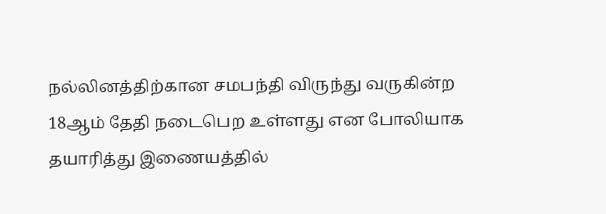நல்லினத்திற்கான சமபந்தி விருந்து வருகின்ற 18ஆம் தேதி நடைபெற உள்ளது என போலியாக தயாரித்து இணையத்தில்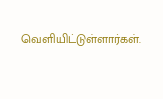வெளியிட்டுள்ளார்கள்.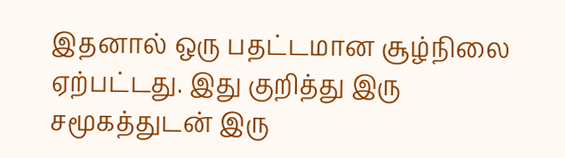இதனால் ஒரு பதட்டமான சூழ்நிலை ஏற்பட்டது. இது குறித்து இரு சமூகத்துடன் இரு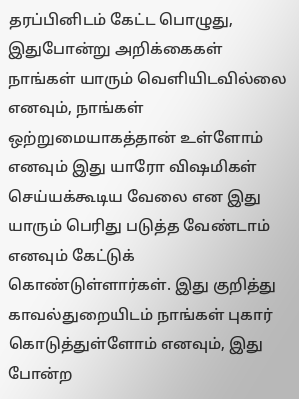தரப்பினிடம் கேட்ட பொழுது, இதுபோன்று அறிக்கைகள் நாங்கள் யாரும் வெளியிடவில்லை எனவும், நாங்கள் ஒற்றுமையாகத்தான் உள்ளோம் எனவும் இது யாரோ விஷமிகள் செய்யக்கூடிய வேலை என இது யாரும் பெரிது படுத்த வேண்டாம் எனவும் கேட்டுக் கொண்டுள்ளார்கள். இது குறித்து காவல்துறையிடம் நாங்கள் புகார் கொடுத்துள்ளோம் எனவும், இது போன்ற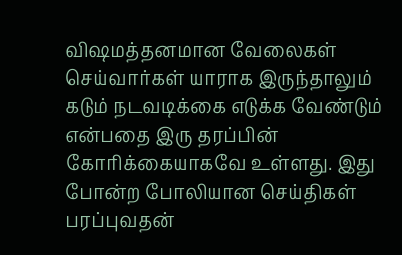விஷமத்தனமான வேலைகள் செய்வார்கள் யாராக இருந்தாலும் கடும் நடவடிக்கை எடுக்க வேண்டும் என்பதை இரு தரப்பின் கோரிக்கையாகவே உள்ளது. இது போன்ற போலியான செய்திகள் பரப்புவதன்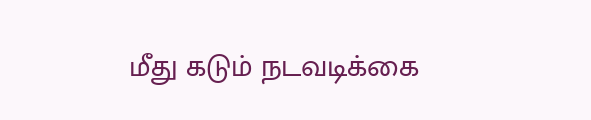மீது கடும் நடவடிக்கை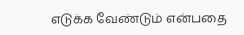எடுக்க வேண்டும் என்பதை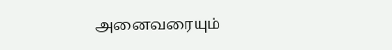அனைவரையும்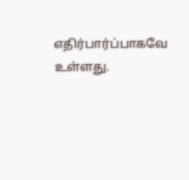எதிர்பார்ப்பாகவே உள்ளது.